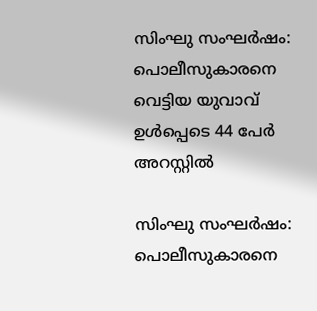സിംഘു സംഘര്‍ഷം: പൊലീസുകാരനെ വെട്ടിയ യുവാവ് ഉള്‍പ്പെടെ 44 പേര്‍ അറസ്റ്റില്‍

സിംഘു സംഘര്‍ഷം: പൊലീസുകാരനെ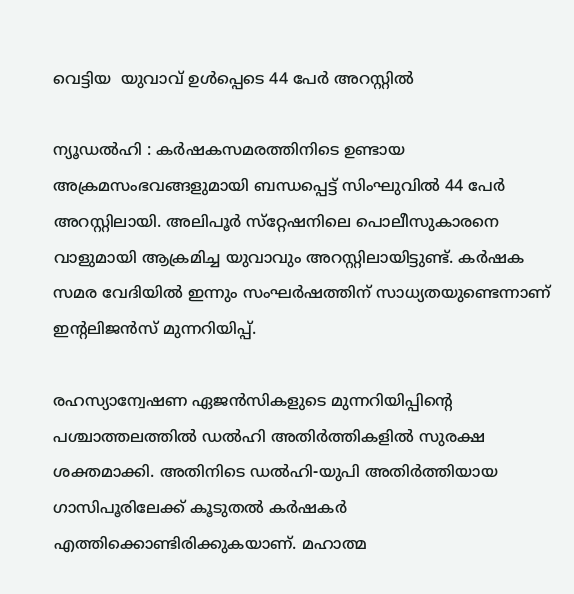വെട്ടിയ  യുവാവ് ഉള്‍പ്പെടെ 44 പേര്‍ അറസ്റ്റില്‍

ന്യൂഡല്‍ഹി : കര്‍ഷകസമരത്തിനിടെ ഉണ്ടായ അക്രമസംഭവങ്ങളുമായി ബന്ധപ്പെട്ട് സിംഘുവില്‍ 44 പേര്‍ അറസ്റ്റിലായി. അലിപൂര്‍ സ്‌റ്റേഷനിലെ പൊലീസുകാരനെ വാളുമായി ആക്രമിച്ച യുവാവും അറസ്റ്റിലായിട്ടുണ്ട്. കര്‍ഷക സമര വേദിയില്‍ ഇന്നും സംഘര്‍ഷത്തിന് സാധ്യതയുണ്ടെന്നാണ് ഇന്റലിജന്‍സ് മുന്നറിയിപ്പ്.

രഹസ്യാന്വേഷണ ഏജന്‍സികളുടെ മുന്നറിയിപ്പിന്റെ പശ്ചാത്തലത്തില്‍ ഡല്‍ഹി അതിര്‍ത്തികളില്‍ സുരക്ഷ ശക്തമാക്കി. അതിനിടെ ഡല്‍ഹി-യുപി അതിര്‍ത്തിയായ ഗാസിപൂരിലേക്ക് കൂടുതല്‍ കര്‍ഷകര്‍ എത്തിക്കൊണ്ടിരിക്കുകയാണ്. മഹാത്മ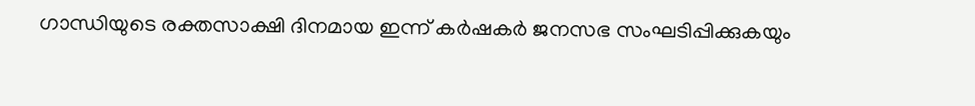ഗാന്ധിയുടെ രക്തസാക്ഷി ദിനമായ ഇന്ന് കര്‍ഷകര്‍ ജനസഭ സംഘടിപ്പിക്കുകയും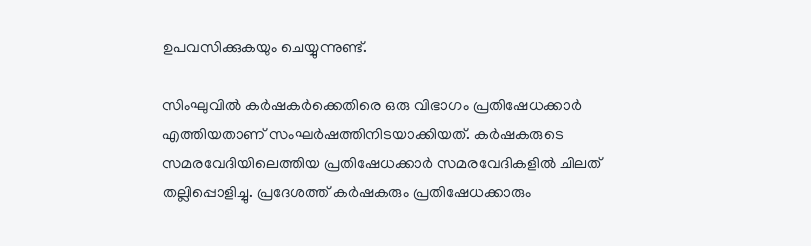ഉപവസിക്കുകയും ചെയ്യുന്നുണ്ട്.

സിംഘുവില്‍ കര്‍ഷകര്‍ക്കെതിരെ ഒരു വിഭാഗം പ്രതിഷേധക്കാര്‍ എത്തിയതാണ് സംഘര്‍ഷത്തിനിടയാക്കിയത്. കര്‍ഷകരുടെ സമരവേദിയിലെത്തിയ പ്രതിഷേധക്കാര്‍ സമരവേദികളില്‍ ചിലത് തല്ലിപ്പൊളിച്ചു. പ്രദേശത്ത് കര്‍ഷകരും പ്രതിഷേധക്കാരും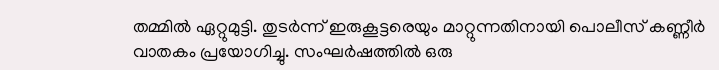തമ്മില്‍ ഏറ്റുമുട്ടി. തുടര്‍ന്ന് ഇരുകൂട്ടരെയും മാറ്റുന്നതിനായി പൊലീസ് കണ്ണീര്‍ വാതകം പ്രയോഗിച്ചു. സംഘര്‍ഷത്തില്‍ ഒരു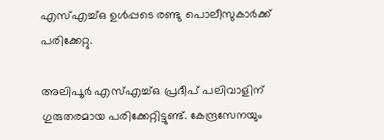എസ്എച്ച്ഒ ഉള്‍പ്പടെ രണ്ടു പൊലീസുകാര്‍ക്ക് പരിക്കേറ്റു.

അലിപൂര്‍ എസ്എച്ച്ഒ പ്രദീപ് പലിവാളിന് ഗുരുതരമായ പരിക്കേറ്റിട്ടുണ്ട്. കേന്ദ്രസേനയും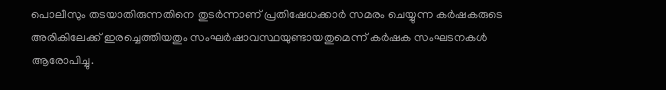പൊലീസും തടയാതിരുന്നതിനെ തുടര്‍ന്നാണ് പ്രതിഷേധക്കാര്‍ സമരം ചെയ്യുന്ന കര്‍ഷകരുടെ അരികിലേക്ക് ഇരച്ചെത്തിയതും സംഘര്‍ഷാവസ്ഥയുണ്ടായതുമെന്ന് കര്‍ഷക സംഘടനകള്‍ ആരോപിച്ചു.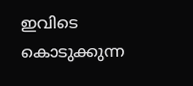ഇവിടെ കൊടുക്കുന്ന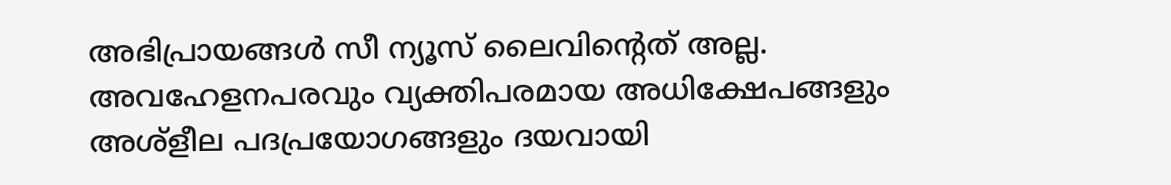അഭിപ്രായങ്ങള്‍ സീ ന്യൂസ് ലൈവിന്റെത് അല്ല. അവഹേളനപരവും വ്യക്തിപരമായ അധിക്ഷേപങ്ങളും അശ്‌ളീല പദപ്രയോഗങ്ങളും ദയവായി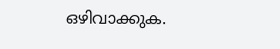ഒഴിവാക്കുക.